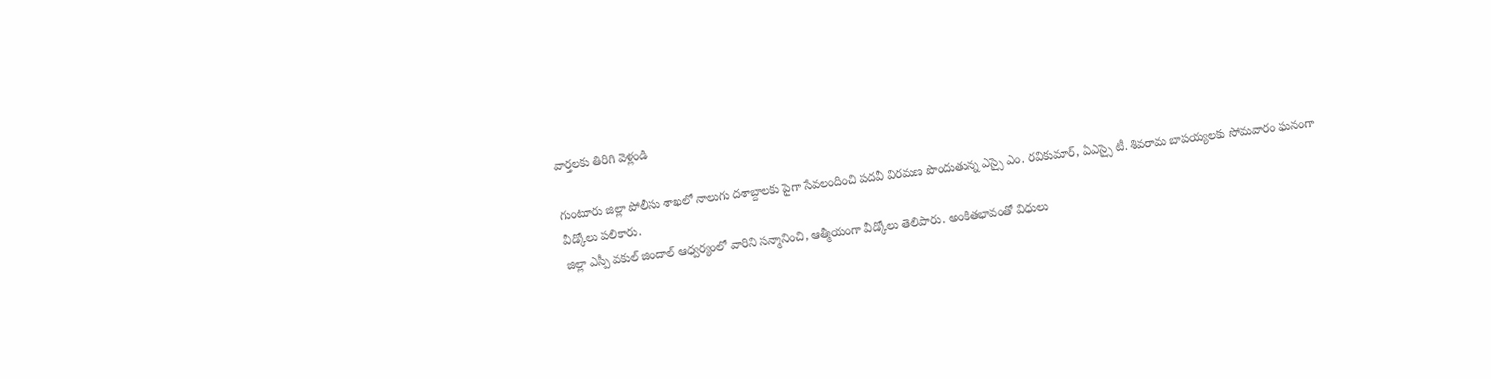వార్తలకు తిరిగి వెళ్లండి

గుంటూరు జిల్లా పోలీసు శాఖలో నాలుగు దశాబ్దాలకు పైగా సేవలందించి పదవీ విరమణ పొందుతున్న ఎస్సై ఎం. రవికుమార్, ఏఎస్సై టీ. శివరామ బాపయ్యలకు సోమవారం ఘనంగా వీడ్కోలు పలికారు.
జిల్లా ఎస్పీ వకుల్ జిందాల్ ఆధ్వర్యంలో వారిని సన్మానించి, ఆత్మీయంగా వీడ్కోలు తెలిపారు. అంకితభావంతో విధులు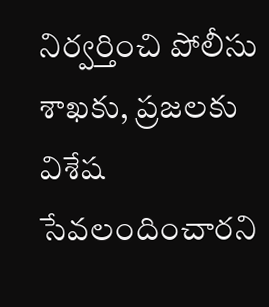నిర్వర్తించి పోలీసు శాఖకు, ప్రజలకు విశేష సేవలందించారని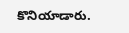కొనియాడారు.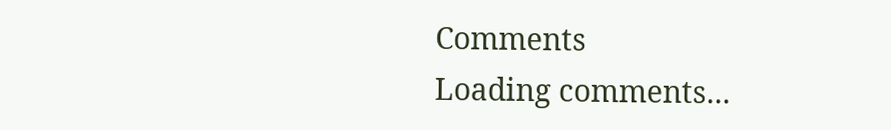Comments
Loading comments...